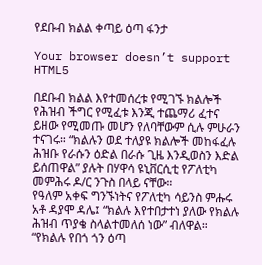የደቡብ ክልል ቀጣይ ዕጣ ፋንታ

Your browser doesn’t support HTML5

በደቡብ ክልል እየተመሰረቱ የሚገኙ ክልሎች የሕዝብ ችግር የሚፈቱ እንጂ ተጨማሪ ፈተና ይዘው የሚመጡ መሆን የለባቸውም ሲሉ ምሁራን ተናገሩ። “ክልሉን ወደ ተለያዩ ክልሎች መከፋፈሉ ሕዝቡ የራሱን ዕድል በራሱ ጊዜ እንዲወስን እድል ይሰጠዋል” ያሉት በሃዋሳ ዩኒቨርሲቲ የፖለቲካ መምሕሩ ዶ/ር ንጉስ በላይ ናቸው።
የዓለም አቀፍ ግንኙነትና የፖለቲካ ሳይንስ ምሑሩ አቶ ዳያሞ ዳሌ፤ “ክልሉ እየተበታተነ ያለው የክልሉ ሕዝብ ጥያቄ ስላልተመለሰ ነው” ብለዋል። “የክልሉ የበጎ ጎን ዕጣ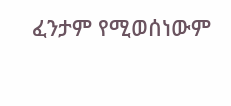ፈንታም የሚወሰነውም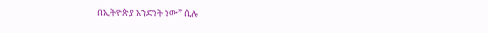በኢትዮጵያ አንድነት ነው” ሲሉ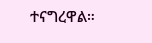ተናግረዋል።